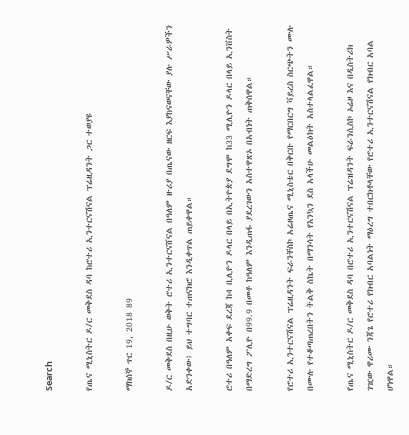Search

የጤና ሚኒስትር ዶ/ር መቅደስ ዳባ ከሮተሪ ኢንተርናሽናል ፕሬዚዳንት ጋር ተወያዩ

ማክሰኞ ጥር 19, 2018 89

ዶ/ር መቅደስ በዚሁ ወቅት ሮተሪ ኢንተርናሸናል በዓለም ዙሪያ በጤናው ዘርፍ እያከናወናቸው ያሉ ሥራዎችን አድንቀው፤ ይህ ተግባር ተጠናክሮ እንዲቀጥል ጠይቀዋል።

ሮተሪ በዓለም አቀፍ ደረጃ ከ4 ቢሊዮን ዶላር በላይ በኢትዮጵያ ደግሞ ከ33 ሚሊዮን ዶላር በላይ ኢንቨስት በማድረግ ፖሊዮ በ99.9 በመቶ ከዓለም እንዲጠፋ ያደረገውን አስተዋጽኦ በአብነት ጠቅሰዋል።

የሮተሪ ኢንተርናሽናል ፕሬዚዳንት ፍራንቸስኮ አሬዞጤና ሚኒስቴር በቅርቡ የማርበርግ ቫይረስ ስርጭትን ሙሉ በሙሉ የተቆጣጠረበትን ትልቅ ስኬት በማንሳት የእንኳን ደስ አላችሁ መልዕክት አስተላልፈዋል።

የጤና ሚኒስትር ዶ/ር መቅደስ ዳባ በሮተሪ ኢንተርናሽናል ፕሬዝዳንት ፍራንሲስኮ ኦሬዞ እና በዲስትሪክ ገዢው ዋሪሙ ንጃጌ የሮተሪ የክብር አባልነት ማዕረግ ተበርክቶላቸው የሮተሪ ኢንተርናሽናል የክብር አባል ሆነዋል።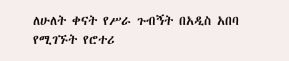ለሁለት ቀናት የሥራ ጉብኝት በአዲስ አበባ የሚገኙት የሮተሪ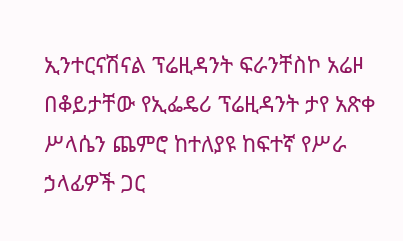ኢንተርናሽናል ፕሬዚዳንት ፍራንቸስኮ አሬዞ በቆይታቸው የኢፌዴሪ ፕሬዚዳንት ታየ አጽቀ ሥላሴን ጨምሮ ከተለያዩ ከፍተኛ የሥራ ኃላፊዎች ጋር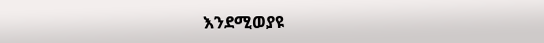እንደሚወያዩ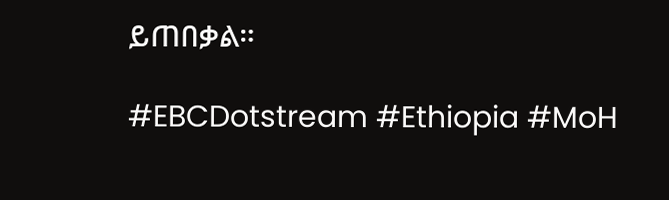ይጠበቃል።

#EBCDotstream #Ethiopia #MoH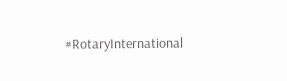#RotaryInternational